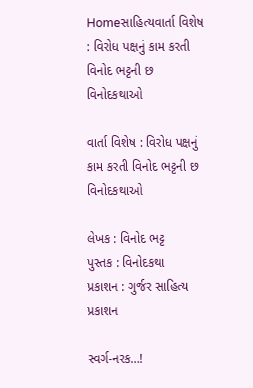Homeસાહિત્યવાર્તા વિશેષ : વિરોધ પક્ષનું કામ કરતી વિનોદ ભટ્ટની છ વિનોદકથાઓ

વાર્તા વિશેષ : વિરોધ પક્ષનું કામ કરતી વિનોદ ભટ્ટની છ વિનોદકથાઓ

લેખક : વિનોદ ભટ્ટ
પુસ્તક : વિનોદકથા
પ્રકાશન : ગુર્જર સાહિત્ય પ્રકાશન

સ્વર્ગ-નરક…!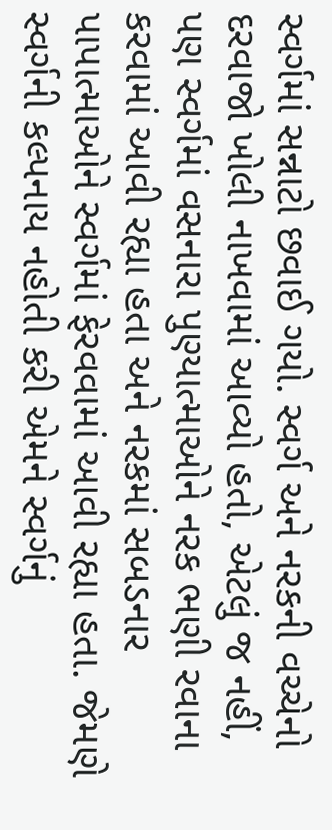સ્વર્ગમાં સન્નાટો છવાઈ ગયો. સ્વર્ગ અને નરકની વચ્ચેનો દરવાજો ખોલી નાખવામાં આવ્યો હતો, એટલું જ નહીં, પણ સ્વર્ગમાં વસનારા પુણ્યાત્માઓને નરક ભણી રવાના કરવામાં આવી રહ્યા હતા અને નરકમાં સબડનાર પાપાત્માઓને સ્વર્ગમાં ફેરવવામાં આવી રહ્યા હતા. જેમણે સ્વર્ગની કલ્પનાય નહોતી કરી એમને સ્વર્ગનું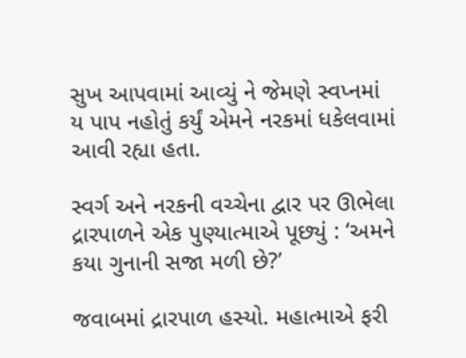સુખ આપવામાં આવ્યું ને જેમણે સ્વપ્નમાં ય પાપ નહોતું કર્યું એમને નરકમાં ધકેલવામાં આવી રહ્યા હતા.

સ્વર્ગ અને નરકની વચ્ચેના દ્વાર પર ઊભેલા દ્રારપાળને એક પુણ્યાત્માએ પૂછ્યું : ‘અમને કયા ગુનાની સજા મળી છે?’

જવાબમાં દ્રારપાળ હસ્યો. મહાત્માએ ફરી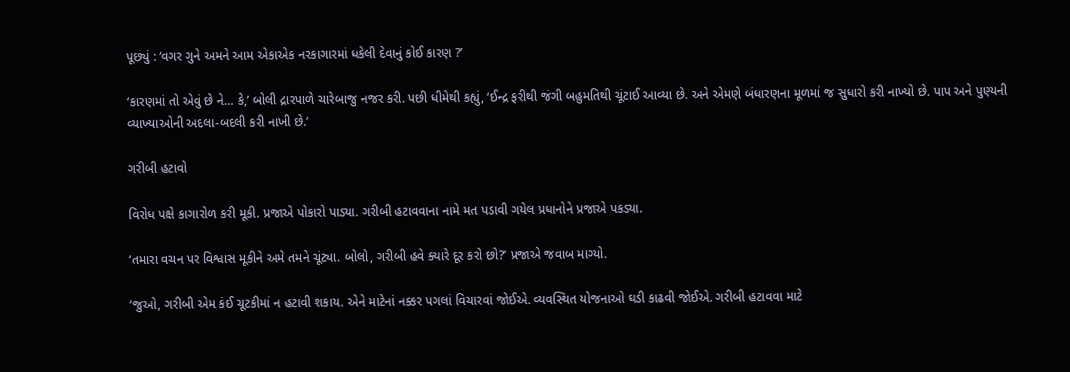પૂછ્યું : ‘વગર ગુને અમને આમ એકાએક નરકાગારમાં ધકેલી દેવાનું કોઈ કારણ ?’

‘કારણમાં તો એવું છે ને… કે,’ બોલી દ્રારપાળે ચારેબાજુ નજર કરી. પછી ધીમેથી કહ્યું, ‘ઈન્દ્ર ફરીથી જંગી બહુમતિથી ચૂંટાઈ આવ્યા છે. અને એમણે બંધારણના મૂળમાં જ સુધારો કરી નાખ્યો છે. પાપ અને પુણ્યની વ્યાખ્યાઓની અદલા-બદલી કરી નાખી છે.’

ગરીબી હટાવો

વિરોધ પક્ષે કાગારોળ કરી મૂકી. પ્રજાએ પોકારો પાડ્યા. ગરીબી હટાવવાના નામે મત પડાવી ગયેલ પ્રધાનોને પ્રજાએ પકડ્યા.

‘તમારા વચન પર વિશ્વાસ મૂકીને અમે તમને ચૂંટ્યા. બોલો, ગરીબી હવે ક્યારે દૂર કરો છો?’ પ્રજાએ જવાબ માગ્યો.

‘જુઓ, ગરીબી એમ કંઈ ચૂટકીમાં ન હટાવી શકાય. એને માટેનાં નક્કર પગલાં વિચારવાં જોઈએ. વ્યવસ્થિત યોજનાઓ ઘડી કાઢવી જોઈએ. ગરીબી હટાવવા માટે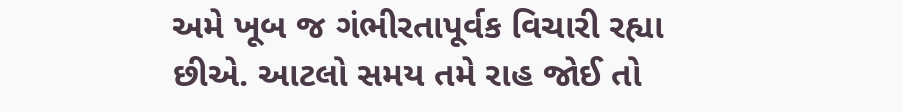અમે ખૂબ જ ગંભીરતાપૂર્વક વિચારી રહ્યા છીએ. આટલો સમય તમે રાહ જોઈ તો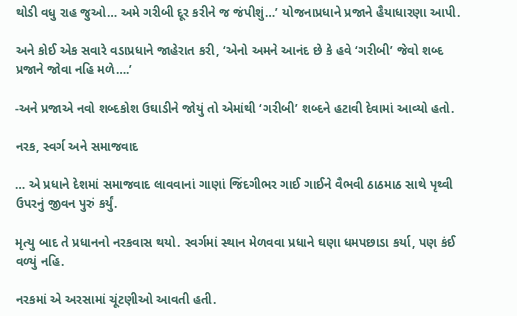થોડી વધુ રાહ જુઓ… અમે ગરીબી દૂર કરીને જ જંપીશું…’ યોજનાપ્રધાને પ્રજાને હૈયાધારણા આપી.

અને કોઈ એક સવારે વડાપ્રધાને જાહેરાત કરી, ‘એનો અમને આનંદ છે કે હવે ‘ગરીબી’ જેવો શબ્દ પ્રજાને જોવા નહિ મળે….’

-અને પ્રજાએ નવો શબ્દકોશ ઉઘાડીને જોયું તો એમાંથી ‘ગરીબી’ શબ્દને હટાવી દેવામાં આવ્યો હતો.

નરક, સ્વર્ગ અને સમાજવાદ

… એ પ્રધાને દેશમાં સમાજવાદ લાવવાનાં ગાણાં જિંદગીભર ગાઈ ગાઈને વૈભવી ઠાઠમાઠ સાથે પૃથ્વી ઉપરનું જીવન પુરું કર્યું.

મૃત્યુ બાદ તે પ્રધાનનો નરકવાસ થયો. સ્વર્ગમાં સ્થાન મેળવવા પ્રધાને ઘણા ધમપછાડા કર્યા, પણ કંઈ વળ્યું નહિ.

નરકમાં એ અરસામાં ચૂંટણીઓ આવતી હતી.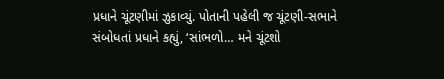પ્રધાને ચૂંટણીમાં ઝુકાવ્યું. પોતાની પહેલી જ ચૂંટણી-સભાને સંબોધતાં પ્રધાને કહ્યું, ‘સાંભળો… મને ચૂંટશો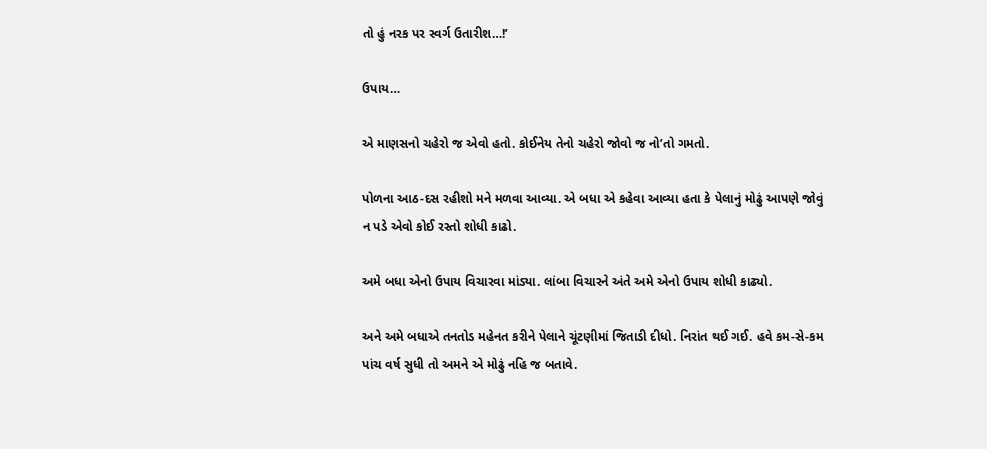તો હું નરક પર સ્વર્ગ ઉતારીશ…!’

ઉપાય…

એ માણસનો ચહેરો જ એવો હતો. કોઈનેય તેનો ચહેરો જોવો જ નો’તો ગમતો.

પોળના આઠ-દસ રહીશો મને મળવા આવ્યા. એ બધા એ કહેવા આવ્યા હતા કે પેલાનું મોઢું આપણે જોવું ન પડે એવો કોઈ રસ્તો શોધી કાઢો.

અમે બધા એનો ઉપાય વિચારવા માંડ્યા. લાંબા વિચારને અંતે અમે એનો ઉપાય શોધી કાઢ્યો.

અને અમે બધાએ તનતોડ મહેનત કરીને પેલાને ચૂંટણીમાં જિતાડી દીધો. નિરાંત થઈ ગઈ. હવે કમ-સે-કમ પાંચ વર્ષ સુધી તો અમને એ મોઢું નહિ જ બતાવે.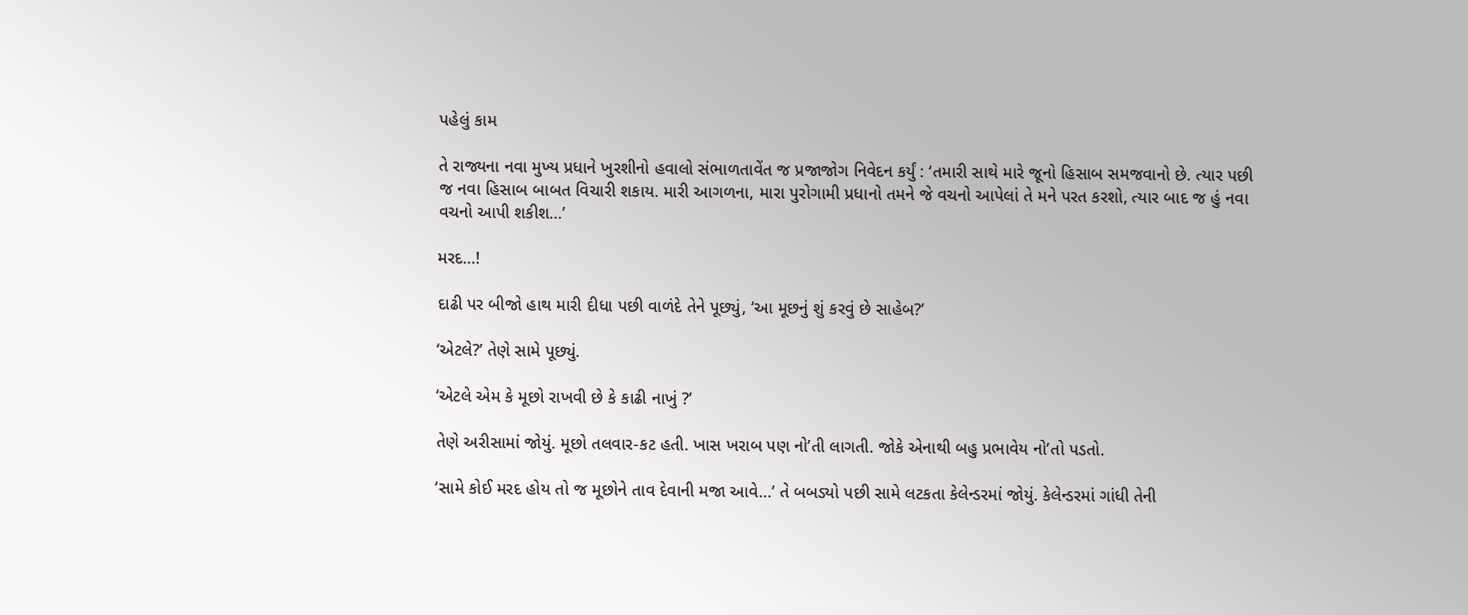પહેલું કામ

તે રાજ્યના નવા મુખ્ય પ્રધાને ખુરશીનો હવાલો સંભાળતાવેંત જ પ્રજાજોગ નિવેદન કર્યું : ‘તમારી સાથે મારે જૂનો હિસાબ સમજવાનો છે. ત્યાર પછી જ નવા હિસાબ બાબત વિચારી શકાય. મારી આગળના, મારા પુરોગામી પ્રધાનો તમને જે વચનો આપેલાં તે મને પરત કરશો, ત્યાર બાદ જ હું નવા વચનો આપી શકીશ…’

મરદ…!

દાઢી પર બીજો હાથ મારી દીધા પછી વાળંદે તેને પૂછ્યું, ‘આ મૂછનું શું કરવું છે સાહેબ?’

‘એટલે?’ તેણે સામે પૂછ્યું.

‘એટલે એમ કે મૂછો રાખવી છે કે કાઢી નાખું ?’

તેણે અરીસામાં જોયું. મૂછો તલવાર-કટ હતી. ખાસ ખરાબ પણ નો’તી લાગતી. જોકે એનાથી બહુ પ્રભાવેય નો’તો પડતો.

‘સામે કોઈ મરદ હોય તો જ મૂછોને તાવ દેવાની મજા આવે…’ તે બબડ્યો પછી સામે લટકતા કેલેન્ડરમાં જોયું. કેલેન્ડરમાં ગાંધી તેની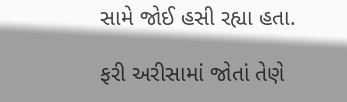સામે જોઈ હસી રહ્યા હતા.

ફરી અરીસામાં જોતાં તેણે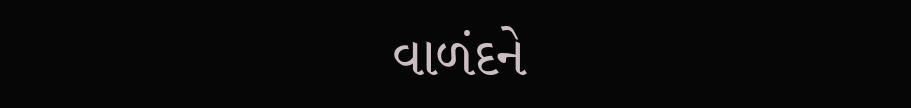વાળંદને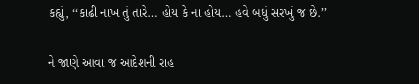કહ્યું, ‘‘કાઢી નાખ તું તારે… હોય કે ના હોય… હવે બધું સરખું જ છે.’’

ને જાણે આવા જ આદેશની રાહ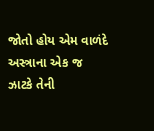જોતો હોય એમ વાળંદે અસ્ત્રાના એક જ ઝાટકે તેની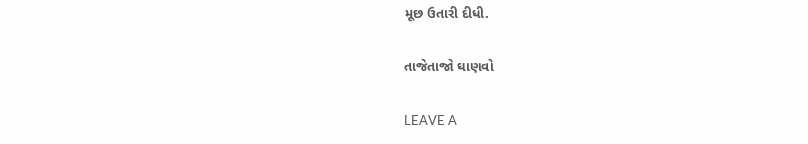મૂછ ઉતારી દીધી.

તાજેતાજો ઘાણવો

LEAVE A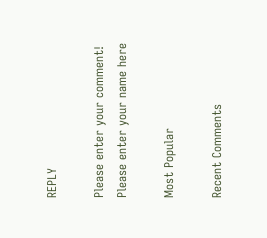REPLY

Please enter your comment!
Please enter your name here

Most Popular

Recent Comments